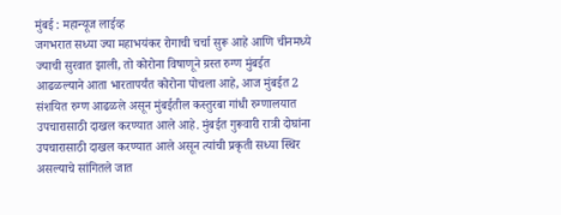मुंबई : महान्यूज लाईव्ह
जगभरात सध्या ज्या महाभयंकर रोगाची चर्चा सुरू आहे आणि चीनमध्ये ज्याची सुरवात झाली, तो कोरोना विषाणूने ग्रस्त रुग्ण मुंबईत आढळल्याने आता भारतापर्यंत कोरोना पोचला आहे, आज मुंबईत 2 संशयित रुग्ण आढळले असून मुंबईतील कस्तुरबा गांधी रुग्णालयात उपचारासाठी दाखल करण्यात आले आहे. मुंबईत गुरूवारी रात्री दोघांना उपचारासाठी दाखल करण्यात आले असून त्यांची प्रकृती सध्या स्थिर असल्याचे सांगितले जात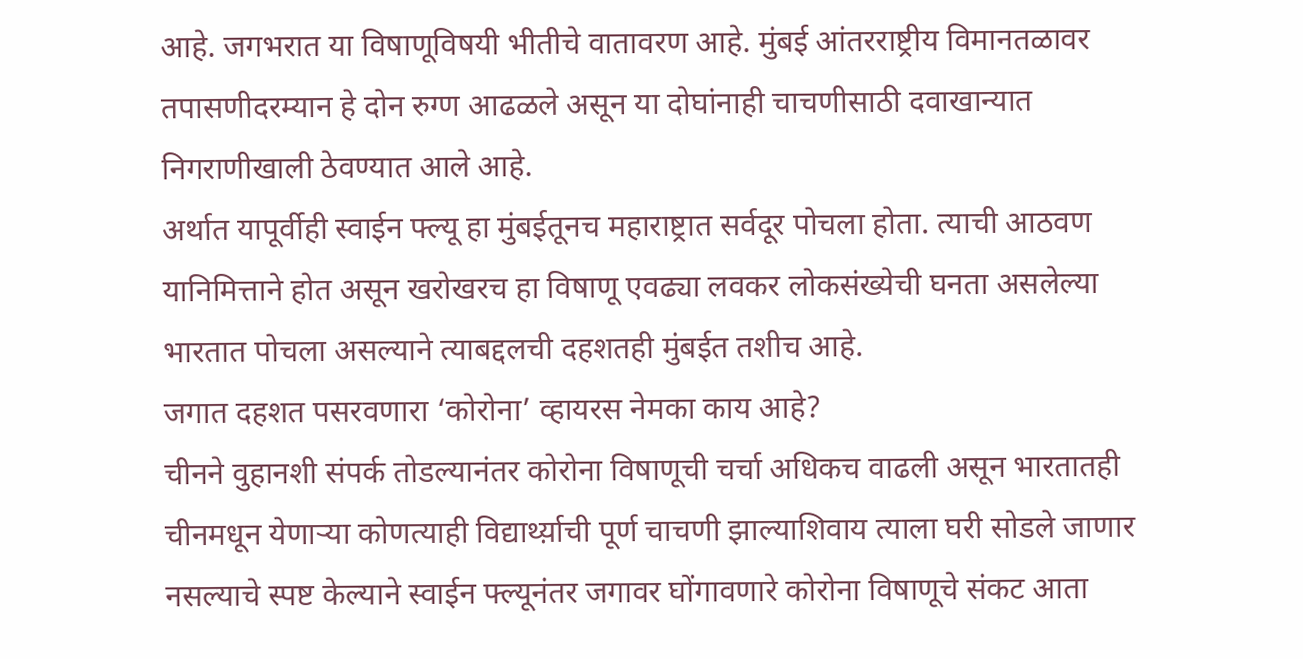आहे. जगभरात या विषाणूविषयी भीतीचे वातावरण आहे. मुंबई आंतरराष्ट्रीय विमानतळावर तपासणीदरम्यान हे दोन रुग्ण आढळले असून या दोघांनाही चाचणीसाठी दवाखान्यात निगराणीखाली ठेवण्यात आले आहे.
अर्थात यापूर्वीही स्वाईन फ्ल्यू हा मुंबईतूनच महाराष्ट्रात सर्वदूर पोचला होता. त्याची आठवण यानिमित्ताने होत असून खरोखरच हा विषाणू एवढ्या लवकर लोकसंख्येची घनता असलेल्या भारतात पोचला असल्याने त्याबद्दलची दहशतही मुंबईत तशीच आहे.
जगात दहशत पसरवणारा ‘कोरोना’ व्हायरस नेमका काय आहे?
चीनने वुहानशी संपर्क तोडल्यानंतर कोरोना विषाणूची चर्चा अधिकच वाढली असून भारतातही चीनमधून येणाऱ्या कोणत्याही विद्यार्थ्य़ाची पूर्ण चाचणी झाल्याशिवाय त्याला घरी सोडले जाणार नसल्याचे स्पष्ट केल्याने स्वाईन फ्ल्यूनंतर जगावर घोंगावणारे कोरोना विषाणूचे संकट आता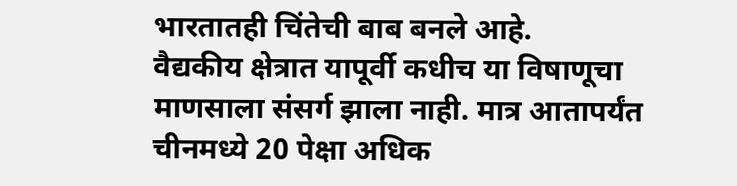भारतातही चिंतेची बाब बनले आहे.
वैद्यकीय क्षेत्रात यापूर्वी कधीच या विषाणूचा माणसाला संसर्ग झाला नाही. मात्र आतापर्यंत चीनमध्ये 20 पेक्षा अधिक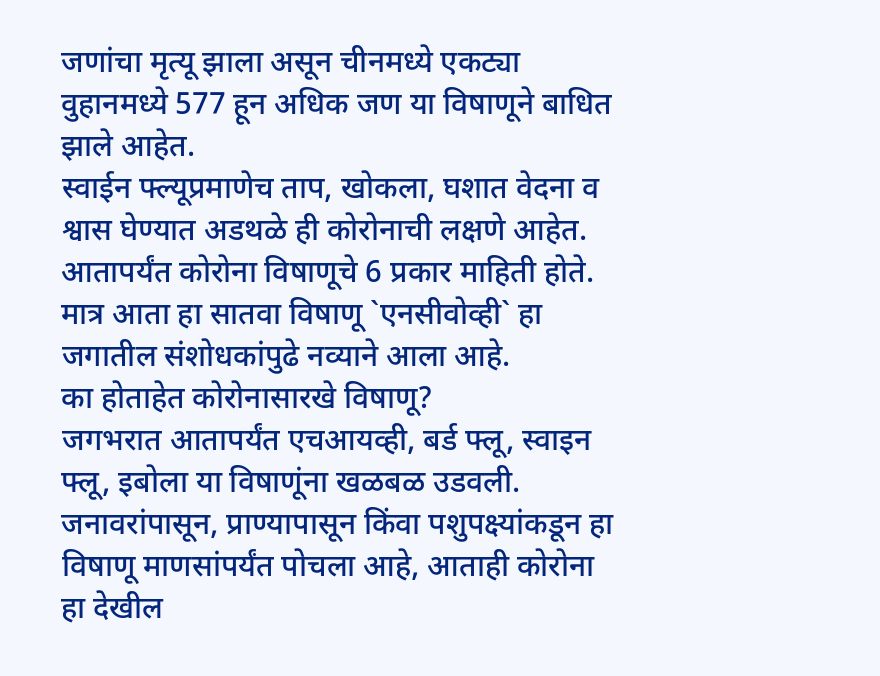जणांचा मृत्यू झाला असून चीनमध्ये एकट्या वुहानमध्ये 577 हून अधिक जण या विषाणूने बाधित झाले आहेत.
स्वाईन फ्ल्यूप्रमाणेच ताप, खोकला, घशात वेदना व श्वास घेण्यात अडथळे ही कोरोनाची लक्षणे आहेत. आतापर्यंत कोरोना विषाणूचे 6 प्रकार माहिती होते. मात्र आता हा सातवा विषाणू `एनसीवोव्ही` हा जगातील संशोधकांपुढे नव्याने आला आहे.
का होताहेत कोरोनासारखे विषाणू?
जगभरात आतापर्यंत एचआयव्ही, बर्ड फ्लू, स्वाइन फ्लू, इबोला या विषाणूंना खळबळ उडवली. जनावरांपासून, प्राण्यापासून किंवा पशुपक्ष्यांकडून हा विषाणू माणसांपर्यंत पोचला आहे, आताही कोरोना हा देखील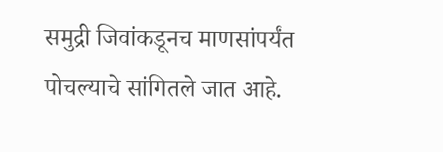समुद्री जिवांकडूनच माणसांपर्यंत पोचल्याचे सांगितले जात आहे.